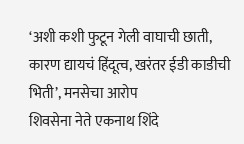‘अशी कशी फुटून गेली वाघाची छाती, कारण द्यायचं हिंदूत्व, खरंतर ईडी काडीची भिती’, मनसेचा आरोप
शिवसेना नेते एकनाथ शिंदे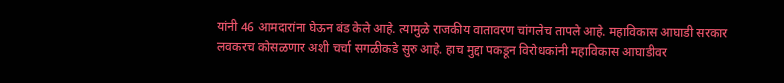यांनी 46 आमदारांना घेऊन बंड केले आहे. त्यामुळे राजकीय वातावरण चांगलेच तापले आहे. महाविकास आघाडी सरकार लवकरच कोसळणार अशी चर्चा सगळीकडे सुरु आहे. हाच मुद्दा पकडून विरोधकांनी महाविकास आघाडीवर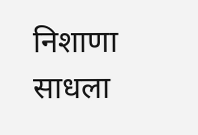निशाणा साधला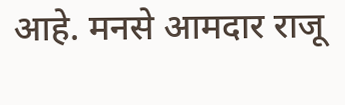आहे. मनसे आमदार राजू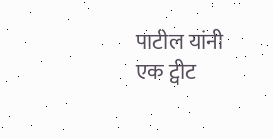पाटील यांनी एक ट्वीट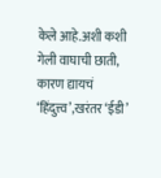केले आहे.अशी कशी गेली वाघाची छाती, कारण द्यायचं ‘हिंदुत्त्व’,खरंतर ‘ईडी’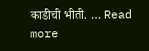काडीची भीती. … Read more